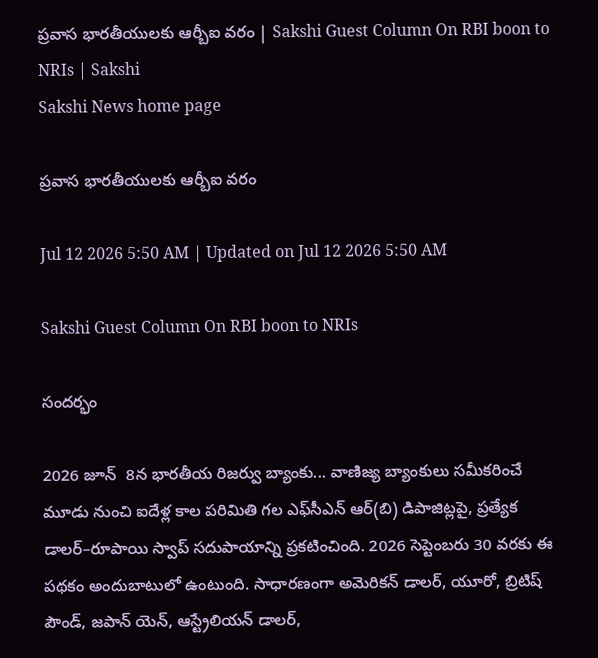ప్రవాస భారతీయులకు ఆర్బీఐ వరం | Sakshi Guest Column On RBI boon to NRIs | Sakshi
Sakshi News home page

ప్రవాస భారతీయులకు ఆర్బీఐ వరం

Jul 12 2026 5:50 AM | Updated on Jul 12 2026 5:50 AM

Sakshi Guest Column On RBI boon to NRIs

సందర్భం

2026 జూన్‌  8న భారతీయ రిజర్వు బ్యాంకు... వాణిజ్య బ్యాంకులు సమీకరించే మూడు నుంచి ఐదేళ్ల కాల పరిమితి గల ఎఫ్‌సీఎన్‌ ఆర్‌(బి) డిపాజిట్లపై, ప్రత్యేక డాలర్‌–రూపాయి స్వాప్‌ సదుపాయాన్ని ప్రకటించింది. 2026 సెప్టెంబరు 30 వరకు ఈ పథకం అందుబాటులో ఉంటుంది. సాధారణంగా అమెరికన్‌ డాలర్, యూరో, బ్రిటిష్‌ పౌండ్, జపాన్‌ యెన్, ఆస్ట్రేలియన్‌ డాలర్,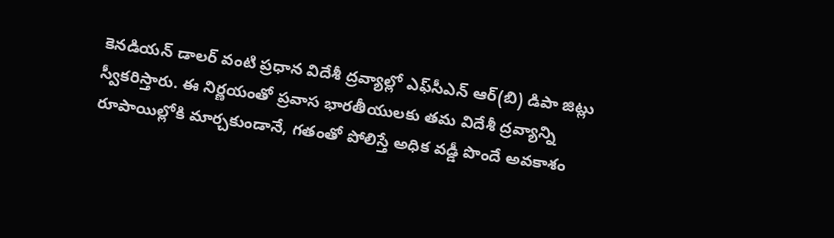కెనడియన్‌ డాలర్‌ వంటి ప్రధాన విదేశీ ద్రవ్యాల్లో ఎఫ్‌సీఎన్‌ ఆర్‌(బి) డిపా జిట్లు స్వీకరిస్తారు. ఈ నిర్ణయంతో ప్రవాస భారతీయులకు తమ విదేశీ ద్రవ్యాన్ని రూపాయిల్లోకి మార్చకుండానే, గతంతో పోలిస్తే అధిక వడ్డీ పొందే అవకాశం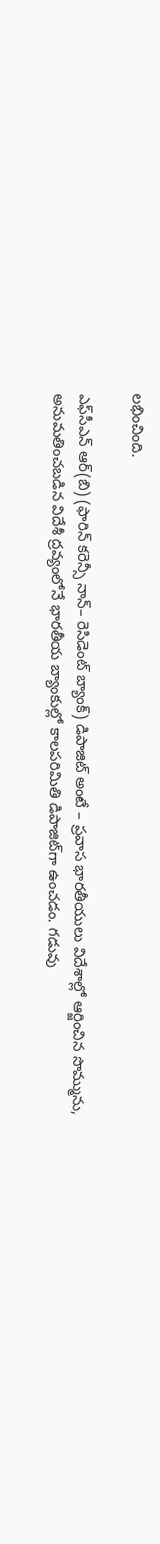లభించింది.

ఎఫ్‌సీఎన్‌ ఆర్‌(బి) (ఫారిన్‌ కరెన్సీ నాన్‌– రెసిడెంట్‌ బ్యాంక్‌) డిపాజిట్‌ అంటే – ప్రవాస భారతీయులు విదేశాల్లో ఆర్జించిన సొమ్మును, అనుమతించబడిన విదేశీ ద్రవ్యంలోనే భారతీయ బ్యాంకుల్లో కాలపరిమితి డిపాజిట్‌గా ఉంచడం. గడువు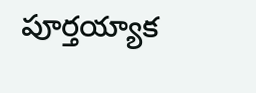పూర్తయ్యాక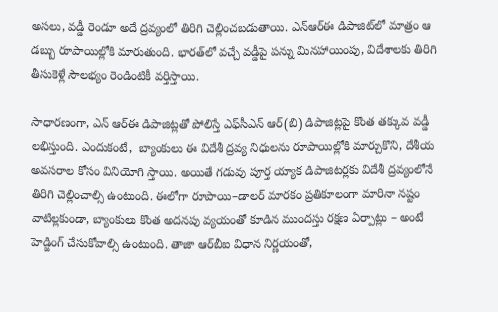అసలు, వడ్డీ రెండూ అదే ద్రవ్యంలో తిరిగి చెల్లించబడుతాయి. ఎన్‌ఆర్‌ఈ డిపాజిట్‌లో మాత్రం ఆ డబ్బు రూపాయిల్లోకి మారుతుంది. భారత్‌లో వచ్చే వడ్డీపై పన్ను మినహాయింపు, విదేశాలకు తిరిగి తీసుకెళ్లే సౌలభ్యం రెండింటికీ వర్తిస్తాయి.

సాధారణంగా, ఎన్‌ ఆర్‌ఈ డిపాజిట్లతో పోలిస్తే ఎఫ్‌సీఎన్‌ ఆర్‌(బి) డిపాజిట్లపై కొంత తక్కువ వడ్డీ లభిస్తుంది. ఎందుకంటే,  బ్యాంకులు ఈ విదేశీ ద్రవ్య నిధులను రూపాయిల్లోకి మార్చుకొని, దేశీయ అవసరాల కోసం వినియోగి స్తాయి. అయితే గడువు పూర్త య్యాక డిపాజిటర్లకు విదేశీ ద్రవ్యంలోనే తిరిగి చెల్లించాల్సి ఉంటుంది. ఈలోగా రూపాయి–డాలర్‌ మారకం ప్రతికూలంగా మారినా నష్టం వాటిల్లకుండా, బ్యాంకులు కొంత అదనపు వ్యయంతో కూడిన ముందస్తు రక్షణ ఏర్పాట్లు – అంటే హెడ్జింగ్‌ చేసుకోవాల్సి ఉంటుంది. తాజా ఆర్‌బీఐ విధాన నిర్ణయంతో,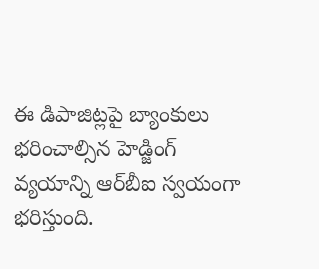ఈ డిపాజిట్లపై బ్యాంకులు భరించాల్సిన హెడ్జింగ్‌ వ్యయాన్ని ఆర్‌బీఐ స్వయంగా భరిస్తుంది.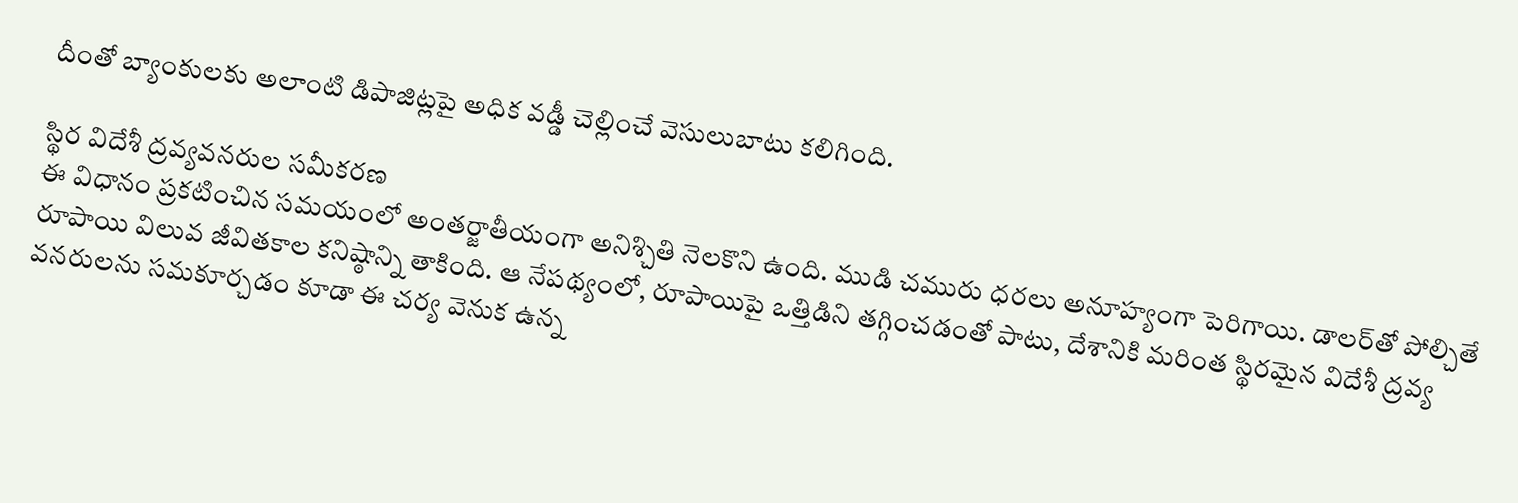దీంతో బ్యాంకులకు అలాంటి డిపాజిట్లపై అధిక వడ్డీ చెల్లించే వెసులుబాటు కలిగింది.

స్థిర విదేశీ ద్రవ్యవనరుల సమీకరణ
ఈ విధానం ప్రకటించిన సమయంలో అంతర్జాతీయంగా అనిశ్చితి నెలకొని ఉంది. ముడి చమురు ధరలు అనూహ్యంగా పెరిగాయి. డాలర్‌తో పోల్చితే రూపాయి విలువ జీవితకాల కనిష్ఠాన్ని తాకింది. ఆ నేపథ్యంలో, రూపాయిపై ఒత్తిడిని తగ్గించడంతో పాటు, దేశానికి మరింత స్థిరమైన విదేశీ ద్రవ్య వనరులను సమకూర్చడం కూడా ఈ చర్య వెనుక ఉన్న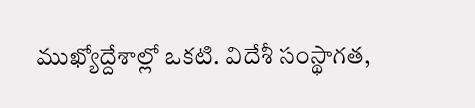ముఖ్యోద్దేశాల్లో ఒకటి. విదేశీ సంస్థాగత,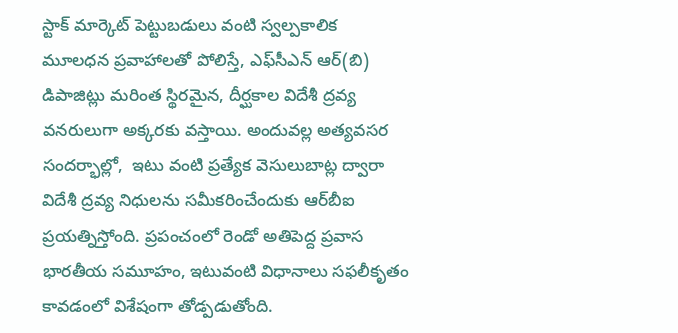స్టాక్‌ మార్కెట్‌ పెట్టుబడులు వంటి స్వల్పకాలిక మూలధన ప్రవాహాలతో పోలిస్తే, ఎఫ్‌సీఎన్‌ ఆర్‌(బి) డిపాజిట్లు మరింత స్థిరమైన, దీర్ఘకాల విదేశీ ద్రవ్య వనరులుగా అక్కరకు వస్తాయి. అందువల్ల అత్యవసర సందర్భాల్లో,  ఇటు వంటి ప్రత్యేక వెసులుబాట్ల ద్వారా విదేశీ ద్రవ్య నిధులను సమీకరించేందుకు ఆర్‌బీఐ ప్రయత్నిస్తోంది. ప్రపంచంలో రెండో అతిపెద్ద ప్రవాస భారతీయ సమూహం, ఇటువంటి విధానాలు సఫలీకృతం కావడంలో విశేషంగా తోడ్పడుతోంది.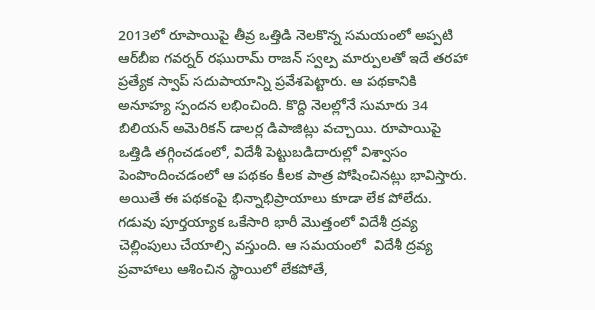2013లో రూపాయిపై తీవ్ర ఒత్తిడి నెలకొన్న సమయంలో అప్పటి ఆర్‌బీఐ గవర్నర్‌ రఘురామ్‌ రాజన్‌ స్వల్ప మార్పులతో ఇదే తరహా ప్రత్యేక స్వాప్‌ సదుపాయాన్ని ప్రవేశపెట్టారు. ఆ పథకానికి అనూహ్య స్పందన లభించింది. కొద్ది నెలల్లోనే సుమారు 34 బిలియన్‌ అమెరికన్‌ డాలర్ల డిపాజిట్లు వచ్చాయి. రూపాయిపై ఒత్తిడి తగ్గించడంలో, విదేశీ పెట్టుబడిదారుల్లో విశ్వాసం పెంపొందించడంలో ఆ పథకం కీలక పాత్ర పోషించినట్లు భావిస్తారు. అయితే ఈ పథకంపై భిన్నాభిప్రాయాలు కూడా లేక పోలేదు. గడువు పూర్తయ్యాక ఒకేసారి భారీ మొత్తంలో విదేశీ ద్రవ్య చెల్లింపులు చేయాల్సి వస్తుంది. ఆ సమయంలో  విదేశీ ద్రవ్య ప్రవాహాలు ఆశించిన స్థాయిలో లేకపోతే,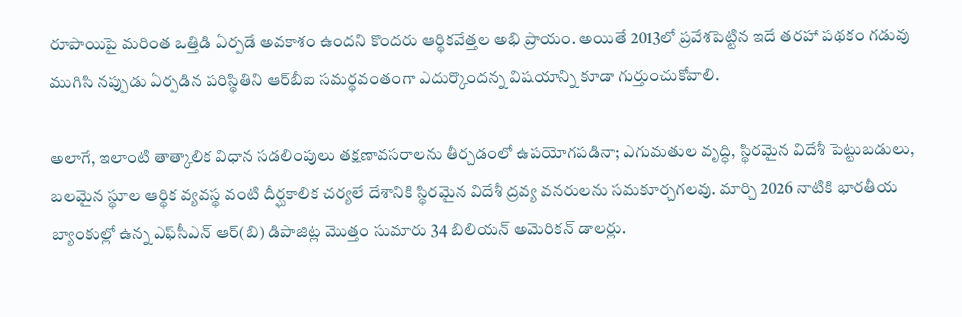రూపాయిపై మరింత ఒత్తిడి ఏర్పడే అవకాశం ఉందని కొందరు ఆర్థికవేత్తల అభి ప్రాయం. అయితే 2013లో ప్రవేశపెట్టిన ఇదే తరహా పథకం గడువు ముగిసి నప్పుడు ఏర్పడిన పరిస్థితిని ఆర్‌బీఐ సమర్థవంతంగా ఎదుర్కొందన్న విషయాన్ని కూడా గుర్తుంచుకోవాలి.

అలాగే, ఇలాంటి తాత్కాలిక విధాన సడలింపులు తక్షణావసరాలను తీర్చడంలో ఉపయోగపడినా; ఎగుమతుల వృద్ధి, స్థిరమైన విదేశీ పెట్టుబడులు, బలమైన స్థూల ఆర్థిక వ్యవస్థ వంటి దీర్ఘకాలిక చర్యలే దేశానికి స్థిరమైన విదేశీ ద్రవ్య వనరులను సమకూర్చగలవు. మార్చి 2026 నాటికి భారతీయ బ్యాంకుల్లో ఉన్న ఎఫ్‌సీఎన్‌ ఆర్‌(బి) డిపాజిట్ల మొత్తం సుమారు 34 బిలియన్‌ అమెరికన్‌ డాలర్లు.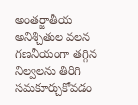అంతర్జాతీయ అనిశ్చితుల వలన గణనీయంగా తగ్గిన నిల్వలను తిరిగి సమకూర్చుకోవడం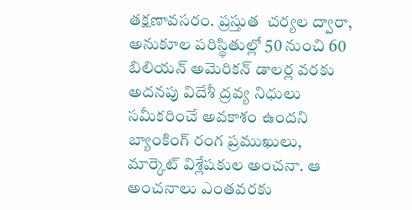తక్షణావసరం. ప్రస్తుత  చర్యల ద్వారా, అనుకూల పరిస్థితుల్లో 50 నుంచి 60 బిలియన్‌ అమెరికన్‌ డాలర్ల వరకు అదనపు విదేశీ ద్రవ్య నిధులు సమీకరించే అవకాశం ఉందని బ్యాంకింగ్‌ రంగ ప్రముఖులు, మార్కెట్‌ విశ్లేషకుల అంచనా. ఆ అంచనాలు ఎంతవరకు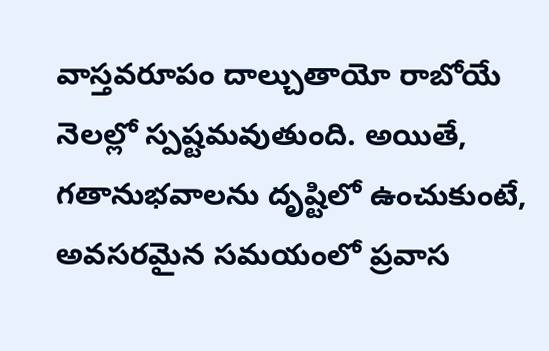వాస్తవరూపం దాల్చుతాయో రాబోయే నెలల్లో స్పష్టమవుతుంది. అయితే, గతానుభవాలను దృష్టిలో ఉంచుకుంటే, అవసరమైన సమయంలో ప్రవాస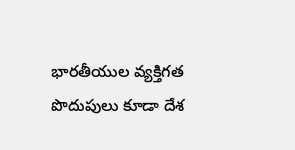భారతీయుల వ్యక్తిగత పొదుపులు కూడా దేశ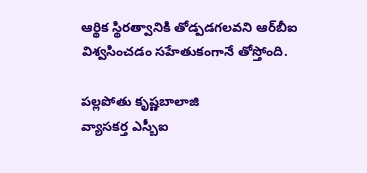ఆర్థిక స్థిరత్వానికి తోడ్పడగలవని ఆర్‌బీఐ విశ్వసించడం సహేతుకంగానే తోస్తోంది.

పల్లపోతు కృష్ణబాలాజి
వ్యాసకర్త ఎస్బీఐ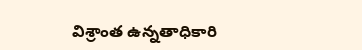విశ్రాంత ఉన్నతాధికారి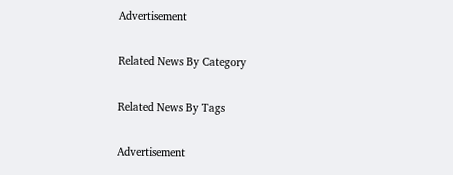Advertisement

Related News By Category

Related News By Tags

Advertisement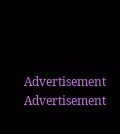Advertisement
Advertisement